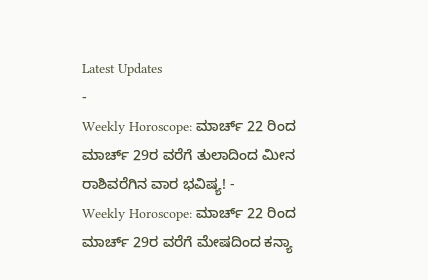Latest Updates
-
Weekly Horoscope: ಮಾರ್ಚ್ 22 ರಿಂದ ಮಾರ್ಚ್ 29ರ ವರೆಗೆ ತುಲಾದಿಂದ ಮೀನ ರಾಶಿವರೆಗಿನ ವಾರ ಭವಿಷ್ಯ! -
Weekly Horoscope: ಮಾರ್ಚ್ 22 ರಿಂದ ಮಾರ್ಚ್ 29ರ ವರೆಗೆ ಮೇಷದಿಂದ ಕನ್ಯಾ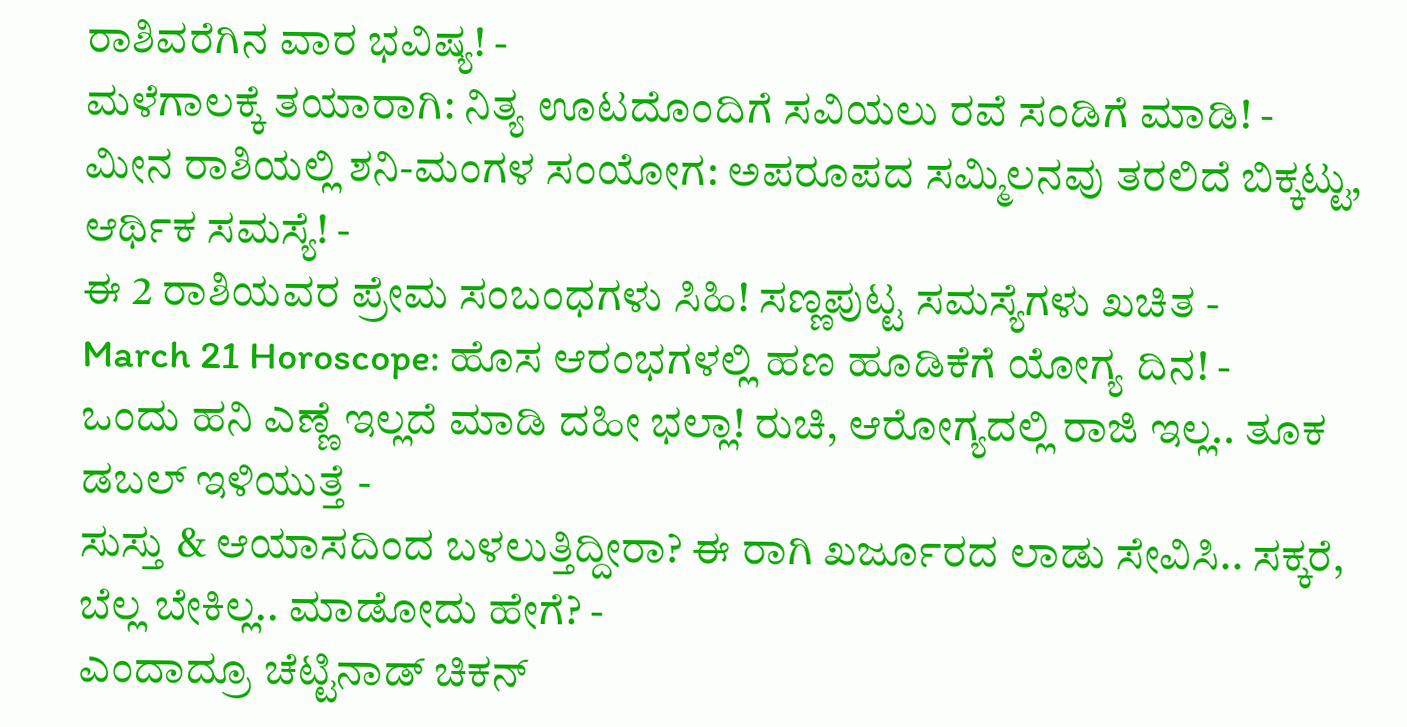ರಾಶಿವರೆಗಿನ ವಾರ ಭವಿಷ್ಯ! -
ಮಳೆಗಾಲಕ್ಕೆ ತಯಾರಾಗಿ: ನಿತ್ಯ ಊಟದೊಂದಿಗೆ ಸವಿಯಲು ರವೆ ಸಂಡಿಗೆ ಮಾಡಿ! -
ಮೀನ ರಾಶಿಯಲ್ಲಿ ಶನಿ-ಮಂಗಳ ಸಂಯೋಗ: ಅಪರೂಪದ ಸಮ್ಮಿಲನವು ತರಲಿದೆ ಬಿಕ್ಕಟ್ಟು, ಆರ್ಥಿಕ ಸಮಸ್ಯೆ! -
ಈ 2 ರಾಶಿಯವರ ಪ್ರೇಮ ಸಂಬಂಧಗಳು ಸಿಹಿ! ಸಣ್ಣಪುಟ್ಟ ಸಮಸ್ಯೆಗಳು ಖಚಿತ -
March 21 Horoscope: ಹೊಸ ಆರಂಭಗಳಲ್ಲಿ ಹಣ ಹೂಡಿಕೆಗೆ ಯೋಗ್ಯ ದಿನ! -
ಒಂದು ಹನಿ ಎಣ್ಣೆ ಇಲ್ಲದೆ ಮಾಡಿ ದಹೀ ಭಲ್ಲಾ! ರುಚಿ, ಆರೋಗ್ಯದಲ್ಲಿ ರಾಜಿ ಇಲ್ಲ.. ತೂಕ ಡಬಲ್ ಇಳಿಯುತ್ತೆ -
ಸುಸ್ತು & ಆಯಾಸದಿಂದ ಬಳಲುತ್ತಿದ್ದೀರಾ? ಈ ರಾಗಿ ಖರ್ಜೂರದ ಲಾಡು ಸೇವಿಸಿ.. ಸಕ್ಕರೆ, ಬೆಲ್ಲ ಬೇಕಿಲ್ಲ.. ಮಾಡೋದು ಹೇಗೆ? -
ಎಂದಾದ್ರೂ ಚೆಟ್ಟಿನಾಡ್ ಚಿಕನ್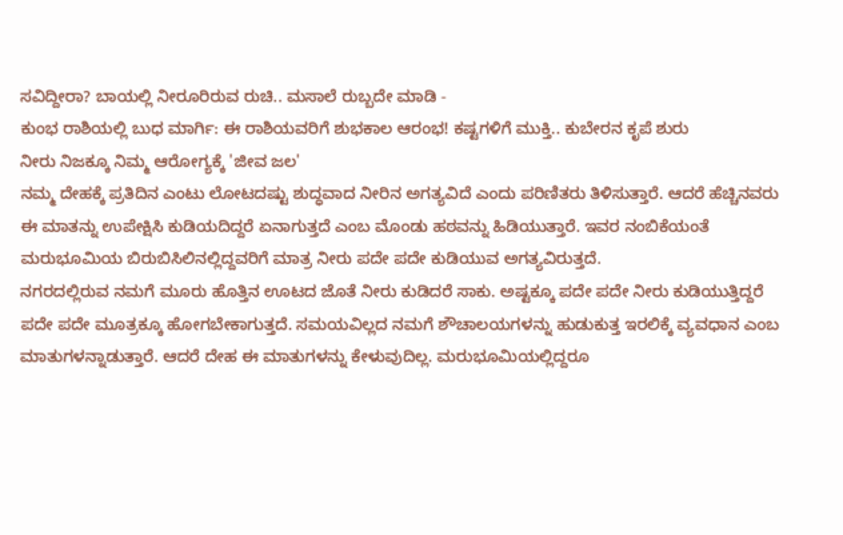ಸವಿದ್ದೀರಾ? ಬಾಯಲ್ಲಿ ನೀರೂರಿರುವ ರುಚಿ.. ಮಸಾಲೆ ರುಬ್ಬದೇ ಮಾಡಿ -
ಕುಂಭ ರಾಶಿಯಲ್ಲಿ ಬುಧ ಮಾರ್ಗಿ: ಈ ರಾಶಿಯವರಿಗೆ ಶುಭಕಾಲ ಆರಂಭ! ಕಷ್ಟಗಳಿಗೆ ಮುಕ್ತಿ.. ಕುಬೇರನ ಕೃಪೆ ಶುರು
ನೀರು ನಿಜಕ್ಕೂ ನಿಮ್ಮ ಆರೋಗ್ಯಕ್ಕೆ 'ಜೀವ ಜಲ'
ನಮ್ಮ ದೇಹಕ್ಕೆ ಪ್ರತಿದಿನ ಎಂಟು ಲೋಟದಷ್ಟು ಶುದ್ಧವಾದ ನೀರಿನ ಅಗತ್ಯವಿದೆ ಎಂದು ಪರಿಣಿತರು ತಿಳಿಸುತ್ತಾರೆ. ಆದರೆ ಹೆಚ್ಚಿನವರು ಈ ಮಾತನ್ನು ಉಪೇಕ್ಷಿಸಿ ಕುಡಿಯದಿದ್ದರೆ ಏನಾಗುತ್ತದೆ ಎಂಬ ಮೊಂಡು ಹಠವನ್ನು ಹಿಡಿಯುತ್ತಾರೆ. ಇವರ ನಂಬಿಕೆಯಂತೆ ಮರುಭೂಮಿಯ ಬಿರುಬಿಸಿಲಿನಲ್ಲಿದ್ದವರಿಗೆ ಮಾತ್ರ ನೀರು ಪದೇ ಪದೇ ಕುಡಿಯುವ ಅಗತ್ಯವಿರುತ್ತದೆ.
ನಗರದಲ್ಲಿರುವ ನಮಗೆ ಮೂರು ಹೊತ್ತಿನ ಊಟದ ಜೊತೆ ನೀರು ಕುಡಿದರೆ ಸಾಕು. ಅಷ್ಟಕ್ಕೂ ಪದೇ ಪದೇ ನೀರು ಕುಡಿಯುತ್ತಿದ್ದರೆ ಪದೇ ಪದೇ ಮೂತ್ರಕ್ಕೂ ಹೋಗಬೇಕಾಗುತ್ತದೆ. ಸಮಯವಿಲ್ಲದ ನಮಗೆ ಶೌಚಾಲಯಗಳನ್ನು ಹುಡುಕುತ್ತ ಇರಲಿಕ್ಕೆ ವ್ಯವಧಾನ ಎಂಬ ಮಾತುಗಳನ್ನಾಡುತ್ತಾರೆ. ಆದರೆ ದೇಹ ಈ ಮಾತುಗಳನ್ನು ಕೇಳುವುದಿಲ್ಲ. ಮರುಭೂಮಿಯಲ್ಲಿದ್ದರೂ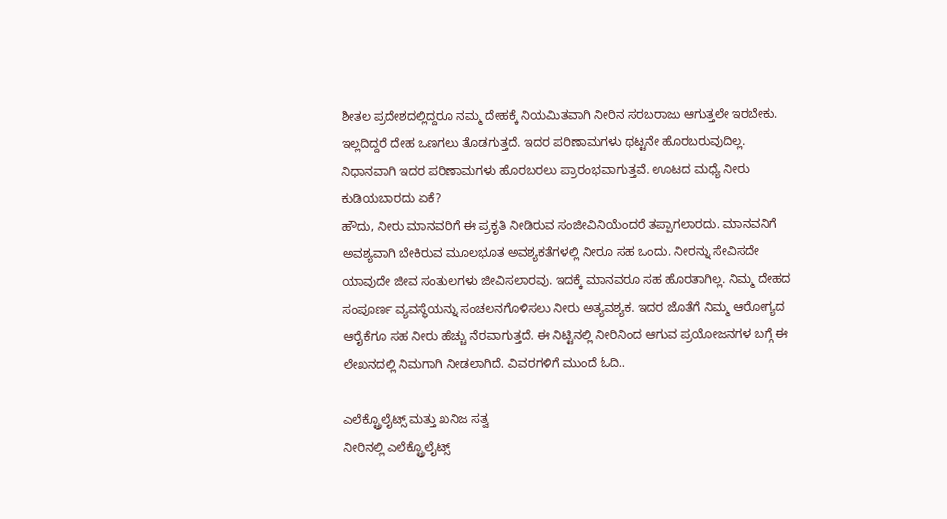ಶೀತಲ ಪ್ರದೇಶದಲ್ಲಿದ್ದರೂ ನಮ್ಮ ದೇಹಕ್ಕೆ ನಿಯಮಿತವಾಗಿ ನೀರಿನ ಸರಬರಾಜು ಆಗುತ್ತಲೇ ಇರಬೇಕು. ಇಲ್ಲದಿದ್ದರೆ ದೇಹ ಒಣಗಲು ತೊಡಗುತ್ತದೆ. ಇದರ ಪರಿಣಾಮಗಳು ಥಟ್ಟನೇ ಹೊರಬರುವುದಿಲ್ಲ. ನಿಧಾನವಾಗಿ ಇದರ ಪರಿಣಾಮಗಳು ಹೊರಬರಲು ಪ್ರಾರಂಭವಾಗುತ್ತವೆ. ಊಟದ ಮಧ್ಯೆ ನೀರು ಕುಡಿಯಬಾರದು ಏಕೆ?
ಹೌದು, ನೀರು ಮಾನವರಿಗೆ ಈ ಪ್ರಕೃತಿ ನೀಡಿರುವ ಸಂಜೀವಿನಿಯೆಂದರೆ ತಪ್ಪಾಗಲಾರದು. ಮಾನವನಿಗೆ ಅವಶ್ಯವಾಗಿ ಬೇಕಿರುವ ಮೂಲಭೂತ ಅವಶ್ಯಕತೆಗಳಲ್ಲಿ ನೀರೂ ಸಹ ಒಂದು. ನೀರನ್ನು ಸೇವಿಸದೇ ಯಾವುದೇ ಜೀವ ಸಂತುಲಗಳು ಜೀವಿಸಲಾರವು. ಇದಕ್ಕೆ ಮಾನವರೂ ಸಹ ಹೊರತಾಗಿಲ್ಲ. ನಿಮ್ಮ ದೇಹದ ಸಂಪೂರ್ಣ ವ್ಯವಸ್ಥೆಯನ್ನು ಸಂಚಲನಗೊಳಿಸಲು ನೀರು ಅತ್ಯವಶ್ಯಕ. ಇದರ ಜೊತೆಗೆ ನಿಮ್ಮ ಆರೋಗ್ಯದ ಆರೈಕೆಗೂ ಸಹ ನೀರು ಹೆಚ್ಚು ನೆರವಾಗುತ್ತದೆ. ಈ ನಿಟ್ಟಿನಲ್ಲಿ ನೀರಿನಿಂದ ಆಗುವ ಪ್ರಯೋಜನಗಳ ಬಗ್ಗೆ ಈ ಲೇಖನದಲ್ಲಿ ನಿಮಗಾಗಿ ನೀಡಲಾಗಿದೆ. ವಿವರಗಳಿಗೆ ಮುಂದೆ ಓದಿ..

ಎಲೆಕ್ಟ್ರೊಲೈಟ್ಸ್ ಮತ್ತು ಖನಿಜ ಸತ್ವ
ನೀರಿನಲ್ಲಿ ಎಲೆಕ್ಟ್ರೊಲೈಟ್ಸ್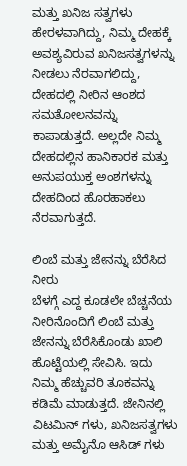ಮತ್ತು ಖನಿಜ ಸತ್ವಗಳು ಹೇರಳವಾಗಿದ್ದು, ನಿಮ್ಮ ದೇಹಕ್ಕೆ ಅವಶ್ಯವಿರುವ ಖನಿಜಸತ್ವಗಳನ್ನು ನೀಡಲು ನೆರವಾಗಲಿದ್ದು, ದೇಹದಲ್ಲಿ ನೀರಿನ ಆಂಶದ ಸಮತೋಲನವನ್ನು ಕಾಪಾಡುತ್ತದೆ. ಅಲ್ಲದೇ ನಿಮ್ಮ ದೇಹದಲ್ಲಿನ ಹಾನಿಕಾರಕ ಮತ್ತು ಅನುಪಯುಕ್ತ ಅಂಶಗಳನ್ನು ದೇಹದಿಂದ ಹೊರಹಾಕಲು ನೆರವಾಗುತ್ತದೆ.

ಲಿಂಬೆ ಮತ್ತು ಜೇನನ್ನು ಬೆರೆಸಿದ ನೀರು
ಬೆಳಗ್ಗೆ ಎದ್ದ ಕೂಡಲೇ ಬೆಚ್ಚನೆಯ ನೀರಿನೊಂದಿಗೆ ಲಿಂಬೆ ಮತ್ತು ಜೇನನ್ನು ಬೆರೆಸಿಕೊಂಡು ಖಾಲಿ ಹೊಟ್ಟೆಯಲ್ಲಿ ಸೇವಿಸಿ. ಇದು ನಿಮ್ಮ ಹೆಚ್ಚುವರಿ ತೂಕವನ್ನು ಕಡಿಮೆ ಮಾಡುತ್ತದೆ. ಜೇನಿನಲ್ಲಿ ವಿಟಮಿನ್ ಗಳು, ಖನಿಜಸತ್ವಗಳು ಮತ್ತು ಅಮೈನೊ ಆಸಿಡ್ ಗಳು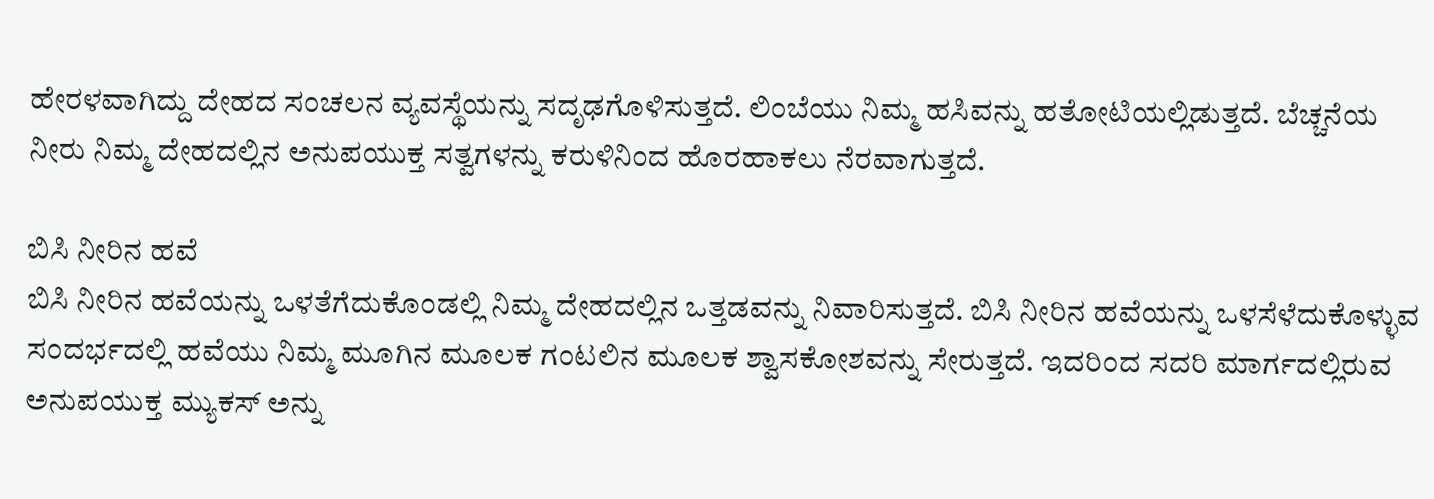ಹೇರಳವಾಗಿದ್ದು ದೇಹದ ಸಂಚಲನ ವ್ಯವಸ್ಥೆಯನ್ನು ಸದೃಢಗೊಳಿಸುತ್ತದೆ. ಲಿಂಬೆಯು ನಿಮ್ಮ ಹಸಿವನ್ನು ಹತೋಟಿಯಲ್ಲಿಡುತ್ತದೆ. ಬೆಚ್ಚನೆಯ ನೀರು ನಿಮ್ಮ ದೇಹದಲ್ಲಿನ ಅನುಪಯುಕ್ತ ಸತ್ವಗಳನ್ನು ಕರುಳಿನಿಂದ ಹೊರಹಾಕಲು ನೆರವಾಗುತ್ತದೆ.

ಬಿಸಿ ನೀರಿನ ಹವೆ
ಬಿಸಿ ನೀರಿನ ಹವೆಯನ್ನು ಒಳತೆಗೆದುಕೊಂಡಲ್ಲಿ ನಿಮ್ಮ ದೇಹದಲ್ಲಿನ ಒತ್ತಡವನ್ನು ನಿವಾರಿಸುತ್ತದೆ. ಬಿಸಿ ನೀರಿನ ಹವೆಯನ್ನು ಒಳಸೆಳೆದುಕೊಳ್ಳುವ ಸಂದರ್ಭದಲ್ಲಿ ಹವೆಯು ನಿಮ್ಮ ಮೂಗಿನ ಮೂಲಕ ಗಂಟಲಿನ ಮೂಲಕ ಶ್ವಾಸಕೋಶವನ್ನು ಸೇರುತ್ತದೆ. ಇದರಿಂದ ಸದರಿ ಮಾರ್ಗದಲ್ಲಿರುವ ಅನುಪಯುಕ್ತ ಮ್ಯುಕಸ್ ಅನ್ನು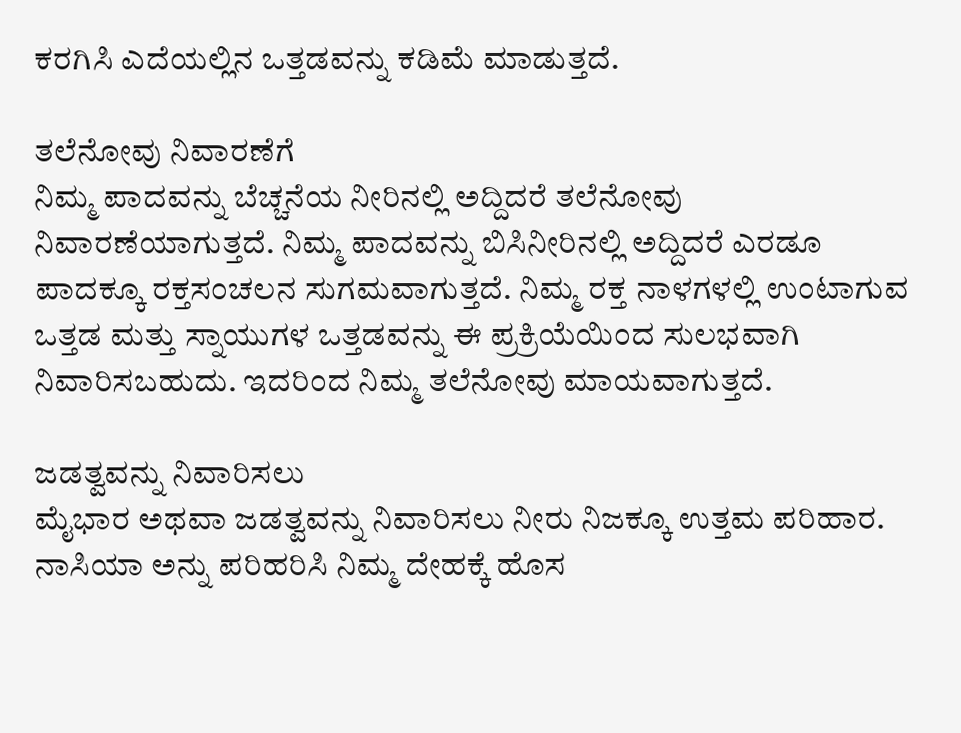ಕರಗಿಸಿ ಎದೆಯಲ್ಲಿನ ಒತ್ತಡವನ್ನು ಕಡಿಮೆ ಮಾಡುತ್ತದೆ.

ತಲೆನೋವು ನಿವಾರಣೆಗೆ
ನಿಮ್ಮ ಪಾದವನ್ನು ಬೆಚ್ಚನೆಯ ನೀರಿನಲ್ಲಿ ಅದ್ದಿದರೆ ತಲೆನೋವು ನಿವಾರಣೆಯಾಗುತ್ತದೆ. ನಿಮ್ಮ ಪಾದವನ್ನು ಬಿಸಿನೀರಿನಲ್ಲಿ ಅದ್ದಿದರೆ ಎರಡೂ ಪಾದಕ್ಕೂ ರಕ್ತಸಂಚಲನ ಸುಗಮವಾಗುತ್ತದೆ. ನಿಮ್ಮ ರಕ್ತ ನಾಳಗಳಲ್ಲಿ ಉಂಟಾಗುವ ಒತ್ತಡ ಮತ್ತು ಸ್ನಾಯುಗಳ ಒತ್ತಡವನ್ನು ಈ ಪ್ರಕ್ರಿಯೆಯಿಂದ ಸುಲಭವಾಗಿ ನಿವಾರಿಸಬಹುದು. ಇದರಿಂದ ನಿಮ್ಮ ತಲೆನೋವು ಮಾಯವಾಗುತ್ತದೆ.

ಜಡತ್ವವನ್ನು ನಿವಾರಿಸಲು
ಮೈಭಾರ ಅಥವಾ ಜಡತ್ವವನ್ನು ನಿವಾರಿಸಲು ನೀರು ನಿಜಕ್ಕೂ ಉತ್ತಮ ಪರಿಹಾರ. ನಾಸಿಯಾ ಅನ್ನು ಪರಿಹರಿಸಿ ನಿಮ್ಮ ದೇಹಕ್ಕೆ ಹೊಸ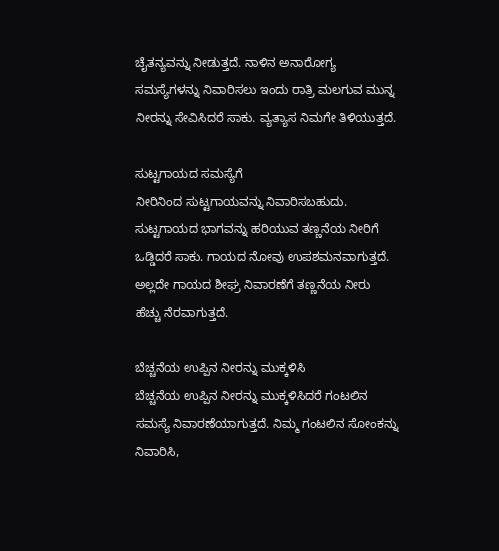ಚೈತನ್ಯವನ್ನು ನೀಡುತ್ತದೆ. ನಾಳಿನ ಅನಾರೋಗ್ಯ ಸಮಸ್ಯೆಗಳನ್ನು ನಿವಾರಿಸಲು ಇಂದು ರಾತ್ರಿ ಮಲಗುವ ಮುನ್ನ ನೀರನ್ನು ಸೇವಿಸಿದರೆ ಸಾಕು. ವ್ಯತ್ಯಾಸ ನಿಮಗೇ ತಿಳಿಯುತ್ತದೆ.

ಸುಟ್ಟಗಾಯದ ಸಮಸ್ಯೆಗೆ
ನೀರಿನಿಂದ ಸುಟ್ಟಗಾಯವನ್ನು ನಿವಾರಿಸಬಹುದು. ಸುಟ್ಟಗಾಯದ ಭಾಗವನ್ನು ಹರಿಯುವ ತಣ್ಣನೆಯ ನೀರಿಗೆ ಒಡ್ಡಿದರೆ ಸಾಕು. ಗಾಯದ ನೋವು ಉಪಶಮನವಾಗುತ್ತದೆ. ಅಲ್ಲದೇ ಗಾಯದ ಶೀಘ್ರ ನಿವಾರಣೆಗೆ ತಣ್ಣನೆಯ ನೀರು ಹೆಚ್ಚು ನೆರವಾಗುತ್ತದೆ.

ಬೆಚ್ಚನೆಯ ಉಪ್ಪಿನ ನೀರನ್ನು ಮುಕ್ಕಳಿಸಿ
ಬೆಚ್ಚನೆಯ ಉಪ್ಪಿನ ನೀರನ್ನು ಮುಕ್ಕಳಿಸಿದರೆ ಗಂಟಲಿನ ಸಮಸ್ಯೆ ನಿವಾರಣೆಯಾಗುತ್ತದೆ. ನಿಮ್ಮ ಗಂಟಲಿನ ಸೋಂಕನ್ನು ನಿವಾರಿಸಿ,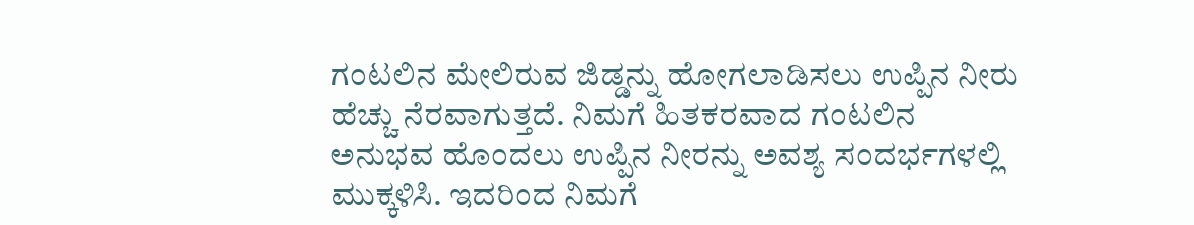ಗಂಟಲಿನ ಮೇಲಿರುವ ಜಿಡ್ಡನ್ನು ಹೋಗಲಾಡಿಸಲು ಉಪ್ಪಿನ ನೀರು ಹೆಚ್ಚು ನೆರವಾಗುತ್ತದೆ. ನಿಮಗೆ ಹಿತಕರವಾದ ಗಂಟಲಿನ ಅನುಭವ ಹೊಂದಲು ಉಪ್ಪಿನ ನೀರನ್ನು ಅವಶ್ಯ ಸಂದರ್ಭಗಳಲ್ಲಿ ಮುಕ್ಕಳಿಸಿ. ಇದರಿಂದ ನಿಮಗೆ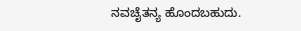ನವಚೈತನ್ಯ ಹೊಂದಬಹುದು.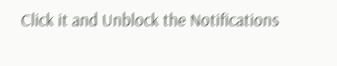Click it and Unblock the Notifications